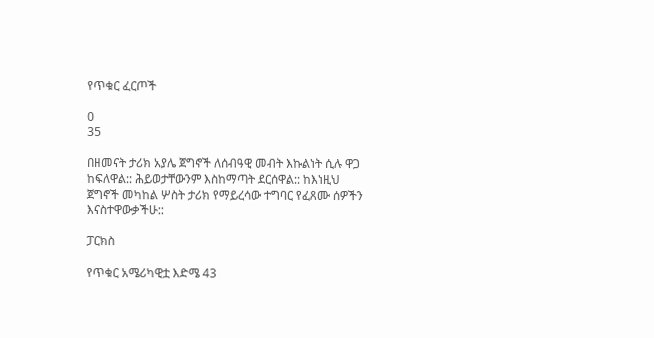የጥቁር ፈርጦች

0
35

በዘመናት ታሪክ አያሌ ጀግኖች ለሰብዓዊ መብት እኩልነት ሲሉ ዋጋ ከፍለዋል:: ሕይወታቸውንም እስከማጣት ደርሰዋል:: ከእነዚህ ጀግኖች መካከል ሦስት ታሪክ የማይረሳው ተግባር የፈጸሙ ሰዎችን እናስተዋውቃችሁ::

ፓርክስ

የጥቁር አሜሪካዊቷ እድሜ 43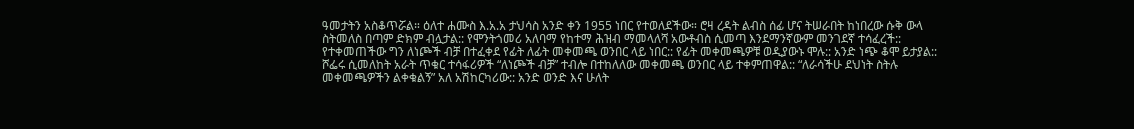ዓመታትን አስቆጥሯል። ዕለተ ሐሙስ እ.አ.አ ታህሳስ አንድ ቀን 1955 ነበር የተወለደችው። ሮዛ ረዳት ልብስ ሰፊ ሆና ትሠራበት ከነበረው ሱቅ ውላ ስትመለስ በጣም ድክም ብሏታል:: የሞንትጎመሪ አለባማ የከተማ ሕዝብ ማመላለሻ አውቶብስ ሲመጣ እንደማንኛውም መንገደኛ ተሳፈረች:: የተቀመጠችው ግን ለነጮች ብቻ በተፈቀደ የፊት ለፊት መቀመጫ ወንበር ላይ ነበር:: የፊት መቀመጫዎቹ ወዲያውኑ ሞሉ:: አንድ ነጭ ቆሞ ይታያል:: ሾፌሩ ሲመለከት አራት ጥቁር ተሳፋሪዎች “ለነጮች ብቻ” ተብሎ በተከለለው መቀመጫ ወንበር ላይ ተቀምጠዋል:: “ለራሳችሁ ደህነት ስትሉ መቀመጫዎችን ልቀቁልኝ” አለ አሽከርካሪው:: አንድ ወንድ እና ሁለት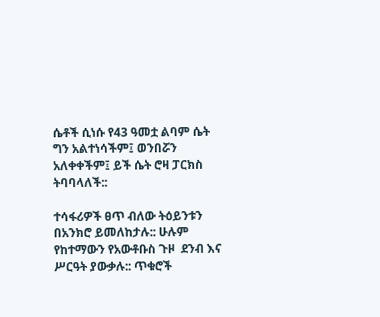ሴቶች ሲነሱ የ43 ዓመቷ ልባም ሴት ግን አልተነሳችም፤ ወንበሯን አለቀቀችም፤ ይች ሴት ሮዛ ፓርክስ ትባባላለች::

ተሳፋሪዎች ፀጥ ብለው ትዕይንቱን በአንክሮ ይመለከታሉ:: ሁሉም የከተማውን የአውቶቡስ ጉዞ  ደንብ እና ሥርዓት ያውቃሉ:: ጥቁሮች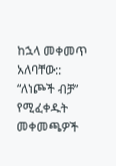ከኋላ መቀመጥ አለባቸው:: “ለነጮች ብቻ” የሚፈቀዱት መቀመጫዎች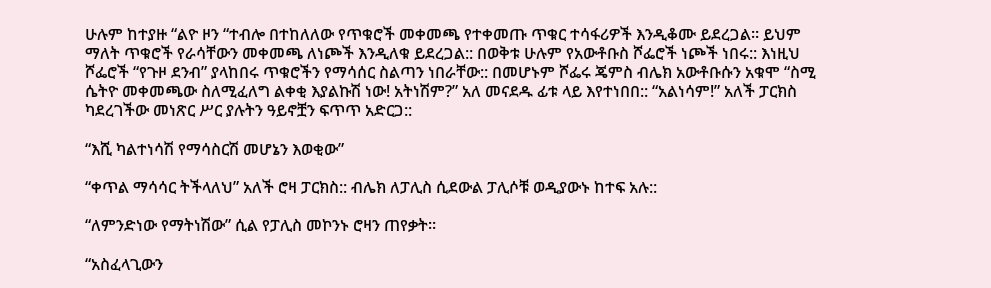ሁሉም ከተያዙ “ልዮ ዞን “ተብሎ በተከለለው የጥቁሮች መቀመጫ የተቀመጡ ጥቁር ተሳፋሪዎች እንዲቆሙ ይደረጋል። ይህም ማለት ጥቁሮች የራሳቸውን መቀመጫ ለነጮች እንዲለቁ ይደረጋል:: በወቅቱ ሁሉም የአውቶቡስ ሾፌሮች ነጮች ነበሩ:: እነዚህ ሾፌሮች “የጉዞ ደንብ” ያላከበሩ ጥቁሮችን የማሳሰር ስልጣን ነበራቸው:: በመሆኑም ሾፌሩ ጄምስ ብሌክ አውቶቡሱን አቁሞ “ስሚ ሴትዮ መቀመጫው ስለሚፈለግ ልቀቂ እያልኩሽ ነው! አትነሽም?” አለ መናደዱ ፊቱ ላይ እየተነበበ:: “አልነሳም!” አለች ፓርክስ ካደረገችው መነጽር ሥር ያሉትን ዓይኖቿን ፍጥጥ አድርጋ::

“እሺ ካልተነሳሽ የማሳስርሽ መሆኔን እወቂው”

“ቀጥል ማሳሳር ትችላለህ” አለች ሮዛ ፓርክስ:: ብሌክ ለፓሊስ ሲደውል ፓሊሶቹ ወዲያውኑ ከተፍ አሉ::

“ለምንድነው የማትነሽው” ሲል የፓሊስ መኮንኑ ሮዛን ጠየቃት።

“አስፈላጊውን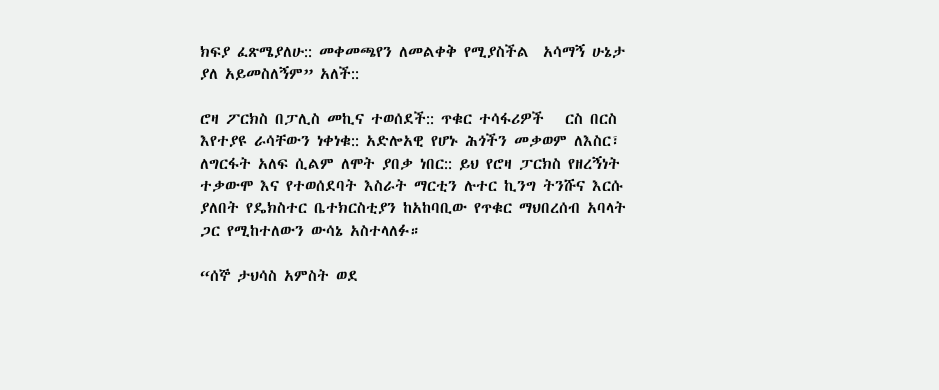ክፍያ ፈጽሜያለሁ:: መቀመጫየን ለመልቀቅ የሚያስችል  አሳማኝ ሁኔታ ያለ አይመስለኝም” አለች::

ሮዛ ፖርክስ በፓሊስ መኪና ተወሰደች:: ጥቁር ተሳፋሪዎች   ርስ በርስ እየተያዩ ራሳቸውን ነቀነቁ:: አድሎአዊ የሆኑ ሕጎችን መቃወም ለእስር፣ ለግርፋት አለፍ ሲልም ለሞት ያበቃ ነበር:: ይህ የሮዛ ፓርክስ የዘረኝነት ተቃውሞ እና የተወሰደባት እስራት ማርቲን ሉተር ኪንግ ትንሹና እርሱ ያለበት የዴክስተር ቤተክርስቲያን ከአከባቢው የጥቁር ማህበረሰብ አባላት ጋር የሚከተለውን ውሳኔ አስተላለፉ።

“ሰኞ ታህሳስ አምስት ወደ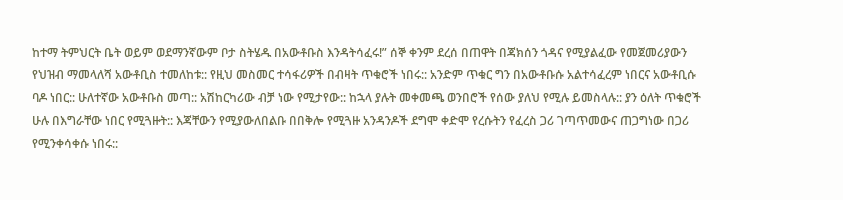ከተማ ትምህርት ቤት ወይም ወደማንኛውም ቦታ ስትሄዱ በአውቶቡስ እንዳትሳፈሩ!” ሰኞ ቀንም ደረሰ በጠዋት በጃክሰን ጎዳና የሚያልፈው የመጀመሪያውን የህዝብ ማመላለሻ አውቶቢስ ተመለከቱ:: የዚህ መስመር ተሳፋሪዎች በብዛት ጥቁሮች ነበሩ:: አንድም ጥቁር ግን በአውቶቡሱ አልተሳፈረም ነበርና አውቶቢሱ ባዶ ነበር:: ሁለተኛው አውቶቡስ መጣ:: አሽከርካሪው ብቻ ነው የሚታየው:: ከኋላ ያሉት መቀመጫ ወንበሮች የሰው ያለህ የሚሉ ይመስላሉ:: ያን ዕለት ጥቁሮች ሁሉ በእግራቸው ነበር የሚጓዙት:: እጃቸውን የሚያውለበልቡ በበቅሎ የሚጓዙ አንዳንዶች ደግሞ ቀድሞ የረሱትን የፈረስ ጋሪ ገጣጥመውና ጠጋግነው በጋሪ የሚንቀሳቀሱ ነበሩ::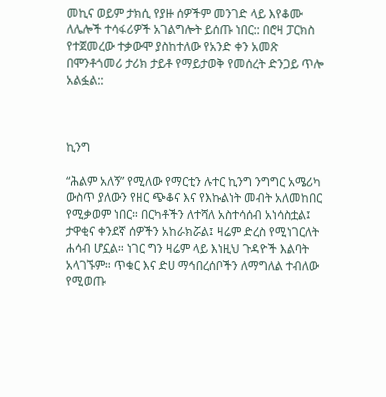መኪና ወይም ታክሲ የያዙ ሰዎችም መንገድ ላይ እየቆሙ ለሌሎች ተሳፋሪዎች አገልግሎት ይሰጡ ነበር:: በሮዛ ፓርክስ የተጀመረው ተቃውሞ ያስከተለው የአንድ ቀን አመጽ በሞንቶጎመሪ ታሪክ ታይቶ የማይታወቅ የመሰረት ድንጋይ ጥሎ አልፏል::



ኪንግ

“ሕልም አለኝ” የሚለው የማርቲን ሉተር ኪንግ ንግግር አሜሪካ ውስጥ ያለውን የዘር ጭቆና እና የእኩልነት መብት አለመከበር የሚቃወም ነበር። በርካቶችን ለተሻለ አስተሳሰብ አነሳስቷል፤ ታዋቂና ቀንደኛ ሰዎችን አከራክሯል፤ ዛሬም ድረስ የሚነገርለት ሐሳብ ሆኗል። ነገር ግን ዛሬም ላይ እነዚህ ጉዳዮች እልባት አላገኙም። ጥቁር እና ድሀ ማኅበረሰቦችን ለማግለል ተብለው የሚወጡ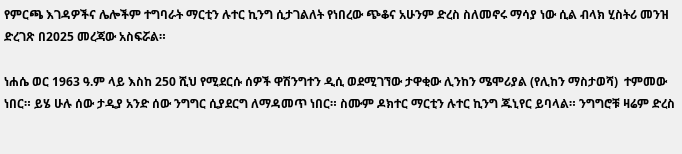የምርጫ እገዳዎችና ሌሎችም ተግባራት ማርቲን ሉተር ኪንግ ሲታገልለት የነበረው ጭቆና አሁንም ድረስ ስለመኖሩ ማሳያ ነው ሲል ብላክ ሂስትሪ መንዝ ድረገጽ በ2025 መረጃው አስፍሯል።

ነሐሴ ወር 1963 ዓ.ም ላይ እስከ 250 ሺህ የሚደርሱ ሰዎች ዋሽንግተን ዲሲ ወደሚገኘው ታዋቂው ሊንከን ሜሞሪያል (የሊከን ማስታወሻ)  ተምመው ነበር። ይሄ ሁሉ ሰው ታዲያ አንድ ሰው ንግግር ሲያደርግ ለማዳመጥ ነበር። ስሙም ዶክተር ማርቲን ሉተር ኪንግ ጁኒየር ይባላል። ንግግሮቹ ዛሬም ድረስ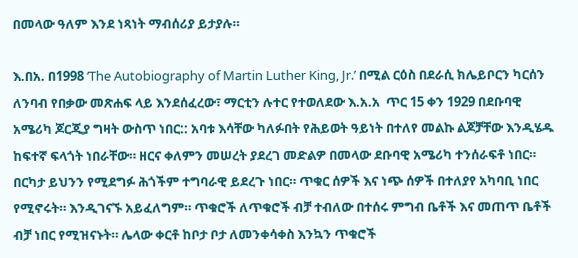በመላው ዓለም እንደ ነጻነት ማብሰሪያ ይታያሉ።

እ.በአ. በ1998 ‘The Autobiography of Martin Luther King, Jr.’ በሚል ርዕስ በደራሲ ክሌይቦርን ካርሰን ለንባብ የበቃው መጽሐፍ ላይ እንደሰፈረው፣ ማርቲን ሉተር የተወለደው እ.አ.አ  ጥር 15 ቀን 1929 በደቡባዊ አሜሪካ ጆርጂያ ግዛት ውስጥ ነበር:: አባቱ እሳቸው ካለፉበት የሕይወት ዓይነት በተለየ መልኩ ልጆቻቸው እንዲሄዱ ከፍተኛ ፍላጎት ነበራቸው። ዘርና ቀለምን መሠረት ያደረገ መድልዎ በመላው ደቡባዊ አሜሪካ ተንሰራፍቶ ነበር። በርካታ ይህንን የሚደግፉ ሕጎችም ተግባራዊ ይደረጉ ነበር። ጥቁር ሰዎች እና ነጭ ሰዎች በተለያየ አካባቢ ነበር የሚኖሩት። እንዲገናኙ አይፈለግም። ጥቁሮች ለጥቁሮች ብቻ ተብለው በተሰሩ ምግብ ቤቶች እና መጠጥ ቤቶች ብቻ ነበር የሚዝናኑት። ሌላው ቀርቶ ከቦታ ቦታ ለመንቀሳቀስ እንኳን ጥቁሮች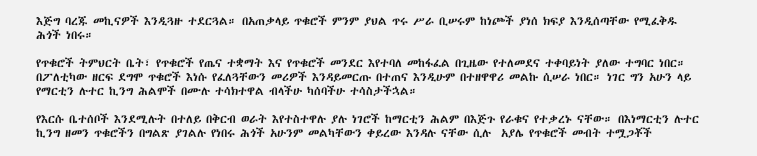እጅግ ባረጁ መኪናዎች እንዲጓዙ ተደርጓል። በአጠቃላይ ጥቁሮች ምንም ያህል ጥሩ ሥራ ቢሠሩም ከነጮች ያነሰ ክፍያ እንዲሰጣቸው የሚፈቅዱ ሕጎች ነበሩ።

የጥቁሮች ትምህርት ቤት፣ የጥቁሮች የጤና ተቋማት እና የጥቁሮች መንደር እየተባለ መከፋፈል በጊዜው የተለመደና ተቀባይነት ያለው ተግባር ነበር። በፖለቲካው ዘርፍ ደግሞ ጥቁሮች እነሱ የፈለጓቸውን መሪዎች እንዳይመርጡ በተጠና እንዲሁም በተዘዋዋሪ መልኩ ሲሠራ ነበር። ነገር ግን አሁን ላይ የማርቲን ሉተር ኪንግ ሕልሞች በሙሉ ተሳክተዋል ብላችሁ ካሰባችሁ ተሳስታችኋል።

የእርሱ ቤተሰቦች እንደሚሉት በተለይ በቅርብ ወራት እየተስተዋሉ ያሉ ነገሮች ከማርቲን ሕልም በእጅጉ የራቁና የተቃረኑ ናቸው። በእነማርቲን ሉተር ኪንግ ዘመን ጥቁሮችን በግልጽ ያገልሉ የነበሩ ሕጎች አሁንም መልካቸውን ቀይረው እንዳሉ ናቸው ሲሉ  አያሌ የጥቁሮች መብት ተሟጋቾች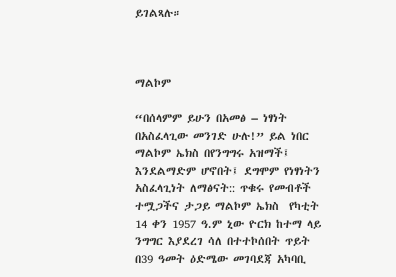ይገልጻሉ።



ማልኮም

“በሰላምም ይሁን በአመፅ – ነፃነት በአስፈላጊው መንገድ ሁሉ!” ይል ነበር ማልኮም ኤክስ በየንግግሩ አዝማች፤ እንደልማድም ሆኖበት፤ ደግሞም የነፃነትን አስፈላጊነት ለማፅናት:: ጥቁሩ የመብቶች ተሟጋችና ታጋይ ማልኮም ኤክስ  የካቲት 14 ቀን 1957 ዓ.ም ኒው ዮርክ ከተማ ላይ ንግግር እያደረገ ሳለ በተተኮሰበት ጥይት በ39 ዓመት ዕድሜው መገባደጃ አካባቢ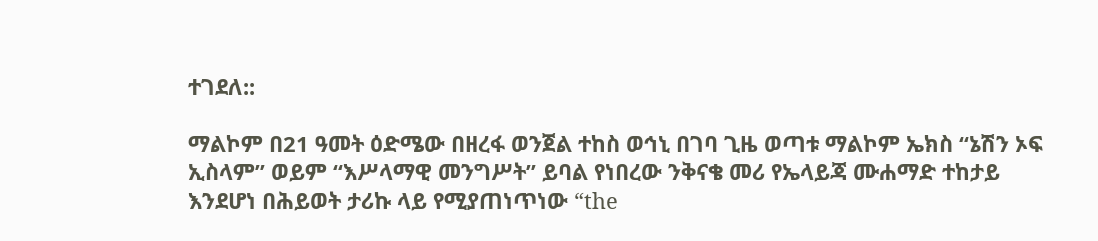ተገደለ::

ማልኮም በ21 ዓመት ዕድሜው በዘረፋ ወንጀል ተከስ ወኅኒ በገባ ጊዜ ወጣቱ ማልኮም ኤክስ “ኔሽን ኦፍ ኢስላም” ወይም “እሥላማዊ መንግሥት” ይባል የነበረው ንቅናቄ መሪ የኤላይጃ ሙሐማድ ተከታይ እንደሆነ በሕይወት ታሪኩ ላይ የሚያጠነጥነው “the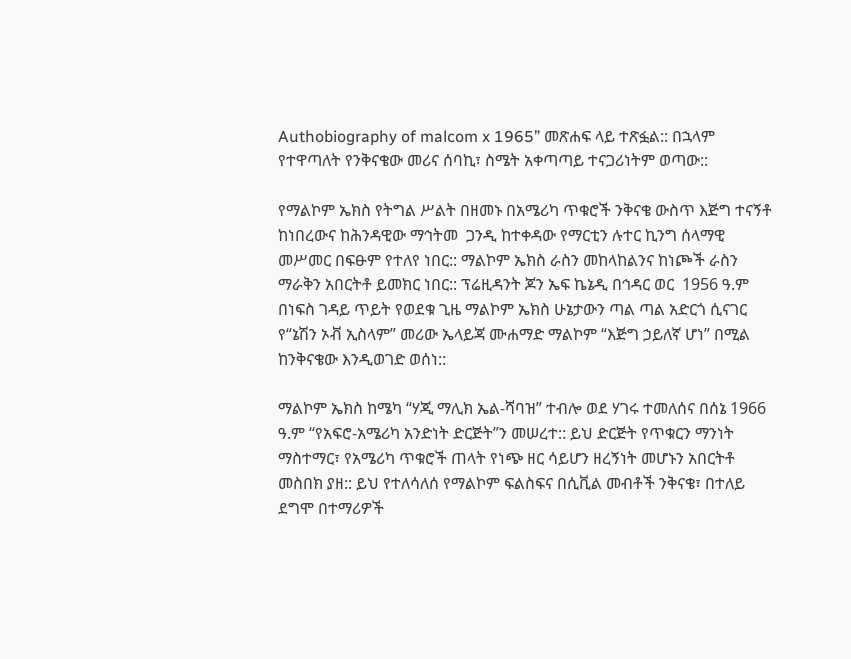Authobiography of malcom x 1965” መጽሐፍ ላይ ተጽፏል:: በኋላም የተዋጣለት የንቅናቄው መሪና ሰባኪ፣ ስሜት አቀጣጣይ ተናጋሪነትም ወጣው::

የማልኮም ኤክስ የትግል ሥልት በዘመኑ በአሜሪካ ጥቁሮች ንቅናቄ ውስጥ እጅግ ተናኝቶ ከነበረውና ከሕንዳዊው ማኅትመ  ጋንዲ ከተቀዳው የማርቲን ሉተር ኪንግ ሰላማዊ መሥመር በፍፁም የተለየ ነበር:: ማልኮም ኤክስ ራስን መከላከልንና ከነጮች ራስን ማራቅን አበርትቶ ይመክር ነበር:: ፕሬዚዳንት ጆን ኤፍ ኬኔዲ በኅዳር ወር  1956 ዓ.ም በነፍስ ገዳይ ጥይት የወደቁ ጊዜ ማልኮም ኤክስ ሁኔታውን ጣል ጣል አድርጎ ሲናገር የ“ኔሽን ኦቭ ኢስላም” መሪው ኤላይጃ ሙሐማድ ማልኮም “እጅግ ኃይለኛ ሆነ” በሚል ከንቅናቄው እንዲወገድ ወሰነ::

ማልኮም ኤክስ ከሜካ “ሃጂ ማሊክ ኤል-ሻባዝ” ተብሎ ወደ ሃገሩ ተመለሰና በሰኔ 1966 ዓ.ም “የአፍሮ-አሜሪካ አንድነት ድርጅት”ን መሠረተ:: ይህ ድርጅት የጥቁርን ማንነት ማስተማር፣ የአሜሪካ ጥቁሮች ጠላት የነጭ ዘር ሳይሆን ዘረኝነት መሆኑን አበርትቶ መስበክ ያዘ:: ይህ የተለሳለሰ የማልኮም ፍልስፍና በሲቪል መብቶች ንቅናቄ፣ በተለይ ደግሞ በተማሪዎች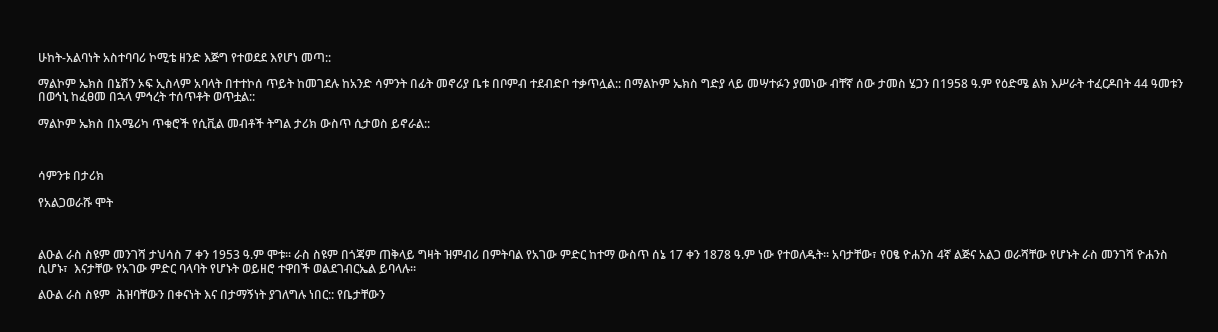ሁከት-አልባነት አስተባባሪ ኮሚቴ ዘንድ እጅግ የተወደደ እየሆነ መጣ::

ማልኮም ኤክስ በኔሽን ኦፍ ኢስላም አባላት በተተኮሰ ጥይት ከመገደሉ ከአንድ ሳምንት በፊት መኖሪያ ቤቱ በቦምብ ተደብድቦ ተቃጥሏል:: በማልኮም ኤክስ ግድያ ላይ መሣተፉን ያመነው ብቸኛ ሰው ታመስ ሄጋን በ1958 ዓ.ም የዕድሜ ልክ እሥራት ተፈርዶበት 44 ዓመቱን በወኅኒ ከፈፀመ በኋላ ምኅረት ተሰጥቶት ወጥቷል::

ማልኮም ኤክስ በአሜሪካ ጥቁሮች የሲቪል መብቶች ትግል ታሪክ ውስጥ ሲታወስ ይኖራል::



ሳምንቱ በታሪክ

የአልጋወራሹ ሞት



ልዑል ራስ ስዩም መንገሻ ታህሳስ 7 ቀን 1953 ዓ.ም ሞቱ፡፡ ራስ ስዩም በጎጃም ጠቅላይ ግዛት ዝምብሪ በምትባል የአገው ምድር ከተማ ውስጥ ሰኔ 17 ቀን 1878 ዓ.ም ነው የተወለዱት፡፡ አባታቸው፣ የዐፄ ዮሐንስ 4ኛ ልጅና አልጋ ወራሻቸው የሆኑት ራስ መንገሻ ዮሐንስ ሲሆኑ፣  እናታቸው የአገው ምድር ባላባት የሆኑት ወይዘሮ ተዋበች ወልደገብርኤል ይባላሉ፡፡

ልዑል ራስ ስዩም  ሕዝባቸውን በቀናነት እና በታማኝነት ያገለግሉ ነበር:: የቤታቸውን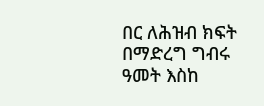በር ለሕዝብ ክፍት በማድረግ ግብሩ ዓመት እስከ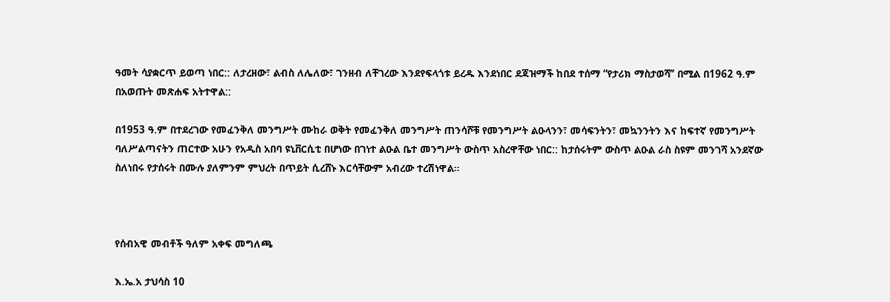ዓመት ሳያቋርጥ ይወጣ ነበር:: ለታረዘው፣ ልብስ ለሌለው፣ ገንዘብ ለቸገረው እንደየፍላጎቱ ይረዱ እንደነበር ደጃዝማች ከበደ ተሰማ “የታሪክ ማስታወሻ’’ በሚል በ1962 ዓ.ም በአወጡት መጽሐፍ አትተዋል::

በ1953 ዓ.ም በተደረገው የመፈንቅለ መንግሥት ሙከራ ወቅት የመፈንቅለ መንግሥት ጠንሳሾቹ የመንግሥት ልዑላንን፣ መሳፍንትን፣ መኳንንትን እና ከፍተኛ የመንግሥት ባለሥልጣናትን ጠርተው አሁን የአዲስ አበባ ዩኒቨርሲቲ በሆነው በገነተ ልዑል ቤተ መንግሥት ውስጥ አስረዋቸው ነበር:: ከታሰሩትም ውስጥ ልዑል ራስ ስዩም መንገሻ አንደኛው ስለነበሩ የታሰሩት በሙሉ ያለምንም ምህረት በጥይት ሲረሸኑ እርሳቸውም አብረው ተረሽነዋል።



የሰብአዊ መብቶች ዓለም አቀፍ መግለጫ

እ.ኤ.አ ታህሳስ 10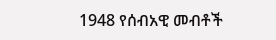1948 የሰብአዊ መብቶች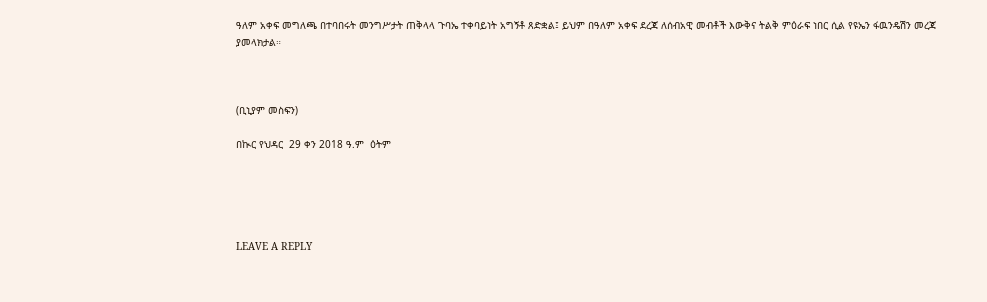ዓለም አቀፍ መግለጫ በተባበሩት መንግሥታት ጠቅላላ ጉባኤ ተቀባይነት አግኝቶ ጸድቋል፤ ይህም በዓለም አቀፍ ደረጃ ለሰብአዊ መብቶች እውቅና ትልቅ ምዕራፍ ነበር ሲል የዩኤን ፋዉንዴሽን መረጃ ያመላክታል።



(ቢኒያም መስፍን)

በኲር የህዳር  29 ቀን 2018 ዓ.ም  ዕትም





LEAVE A REPLY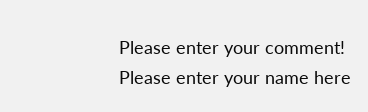Please enter your comment!
Please enter your name here